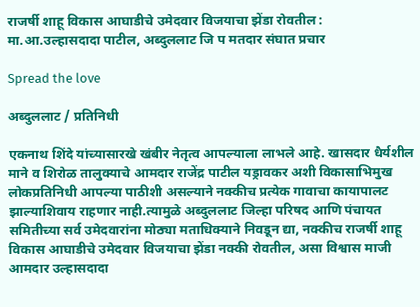राजर्षी शाहू विकास आघाडीचे उमेदवार विजयाचा झेंडा रोवतील : मा.आ.उल्हासदादा पाटील, अब्दुललाट जि प मतदार संघात प्रचार

Spread the love

अब्दुललाट / प्रतिनिधी

एकनाथ शिंदे यांच्यासारखे खंबीर नेतृत्व आपल्याला लाभले आहे. खासदार धैर्यशील माने व शिरोळ तालुक्याचे आमदार राजेंद्र पाटील यड्रावकर अशी विकासाभिमुख लोकप्रतिनिधी आपल्या पाठीशी असल्याने नक्कीच प्रत्येक गावाचा कायापालट झाल्याशिवाय राहणार नाही.त्यामुळे अब्दुललाट जिल्हा परिषद आणि पंचायत समितीच्या सर्व उमेदवारांना मोठ्या मताधिक्याने निवडून द्या, नक्कीच राजर्षी शाहू विकास आघाडीचे उमेदवार विजयाचा झेंडा नक्की रोवतील, असा विश्वास माजी आमदार उल्हासदादा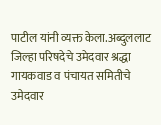पाटील यांनी व्यक्त केला.अब्दुललाट जिल्हा परिषदेचे उमेदवार श्रद्धा गायकवाड व पंचायत समितीचे उमेदवार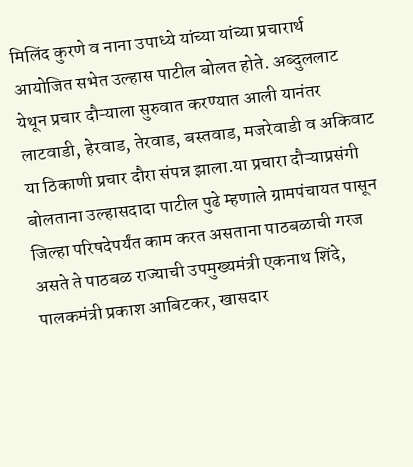मिलिंद कुरणे व नाना उपाध्ये यांच्या यांच्या प्रचारार्थ आयोजित सभेत उल्हास पाटील बोलत होते. अब्दुललाट येथून प्रचार दौऱ्याला सुरुवात करण्यात आली यानंतर लाटवाडी, हेरवाड, तेरवाड, बस्तवाड, मजरेवाडी व अकिवाट या ठिकाणी प्रचार दौरा संपन्न झाला.या प्रचारा दौऱ्याप्रसंगी बोलताना उल्हासदादा पाटील पुढे म्हणाले ग्रामपंचायत पासून जिल्हा परिषदेपर्यंत काम करत असताना पाठबळाची गरज असते ते पाठबळ राज्याची उपमुख्यमंत्री एकनाथ शिंदे, पालकमंत्री प्रकाश आबिटकर, खासदार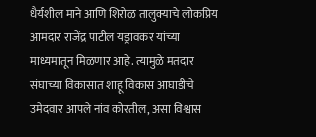धैर्यशील माने आणि शिरोळ तालुक्याचे लोकप्रिय आमदार राजेंद्र पाटील यड्रावकर यांच्या माध्यमातून मिळणार आहे. त्यामुळे मतदार संघाच्या विकासात शाहू विकास आघाडीचे उमेदवार आपले नांव कोरतील, असा विश्वास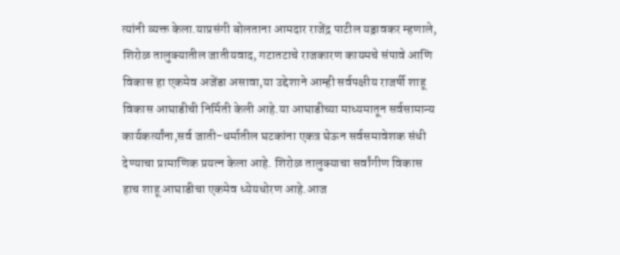त्यांनी व्यक्त केला.याप्रसंगी बोलताना आमदार राजेंद्र पाटील यड्रावकर म्हणाले, शिरोळ तालुक्यातील जातीयवाद, गटातटाचे राजकारण कायमचे संपावे आणि विकास हा एकमेव अजेंडा असावा,या उद्देशाने आम्ही सर्वपक्षीय राजर्षी शाहू विकास आघाडीची निर्मिती केली आहे.या आघाडीच्या माध्यमातून सर्वसामान्य कार्यकर्त्यांना,सर्व जाती-धर्मातील घटकांना एकत्र घेऊन सर्वसमावेशक संधी देण्याचा प्रामाणिक प्रयत्न केला आहे. शिरोळ तालुक्याचा सर्वांगीण विकास हाच शाहू आघाडीचा एकमेव ध्येयधोरण आहे.आज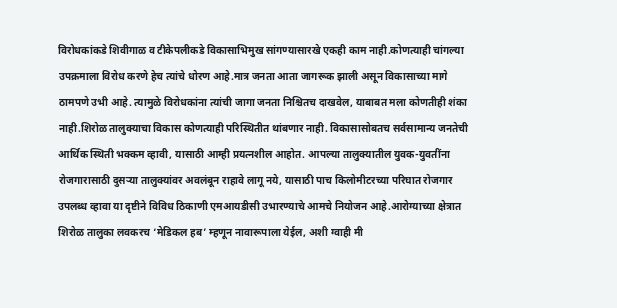विरोधकांकडे शिवीगाळ व टीकेपलीकडे विकासाभिमुख सांगण्यासारखे एकही काम नाही.कोणत्याही चांगल्या उपक्रमाला विरोध करणे हेच त्यांचे धोरण आहे.मात्र जनता आता जागरूक झाली असून विकासाच्या मागे ठामपणे उभी आहे. त्यामुळे विरोधकांना त्यांची जागा जनता निश्चितच दाखवेल, याबाबत मला कोणतीही शंका नाही.शिरोळ तालुक्याचा विकास कोणत्याही परिस्थितीत थांबणार नाही. विकासासोबतच सर्वसामान्य जनतेची आर्थिक स्थिती भक्कम व्हावी, यासाठी आम्ही प्रयत्नशील आहोत. आपल्या तालुक्यातील युवक-युवतींना रोजगारासाठी दुसऱ्या तालुक्यांवर अवलंबून राहावे लागू नये, यासाठी पाच किलोमीटरच्या परिघात रोजगार उपलब्ध व्हावा या दृष्टीने विविध ठिकाणी एमआयडीसी उभारण्याचे आमचे नियोजन आहे.आरोग्याच्या क्षेत्रात शिरोळ तालुका लवकरच ‘मेडिकल हब’ म्हणून नावारूपाला येईल, अशी ग्वाही मी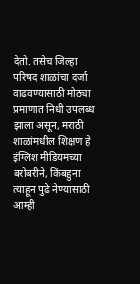देतो. तसेच जिल्हा परिषद शाळांचा दर्जा वाढवण्यासाठी मोठ्या प्रमाणात निधी उपलब्ध झाला असून, मराठी शाळांमधील शिक्षण हे इंग्लिश मीडियमच्या बरोबरीने, किंबहुना त्याहून पुढे नेण्यासाठी आम्ही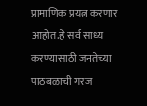प्रामाणिक प्रयत्न करणार आहोत.हे सर्व साध्य करण्यासाठी जनतेच्या पाठबळाची गरज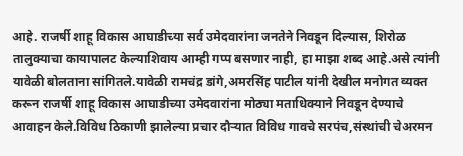आहे. राजर्षी शाहू विकास आघाडीच्या सर्व उमेदवारांना जनतेने निवडून दिल्यास, शिरोळ तालुक्याचा कायापालट केल्याशिवाय आम्ही गप्प बसणार नाही, हा माझा शब्द आहे.असे त्यांनी यावेळी बोलताना सांगितले.यावेळी रामचंद्र डांगे,अमरसिंह पाटील यांनी देखील मनोगत व्यक्त करून राजर्षी शाहू विकास आघाडीच्या उमेदवारांना मोठ्या मताधिक्याने निवडून देण्याचे आवाहन केले.विविध ठिकाणी झालेल्या प्रचार दौऱ्यात विविध गावचे सरपंच,संस्थांची चेअरमन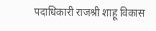पदाधिकारी राजश्री शाहू विकास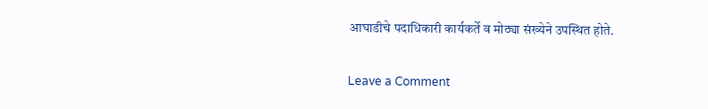आघाडीचे पदाधिकारी कार्यकर्ते व मोठ्या संख्येने उपस्थित होते.

Leave a Comment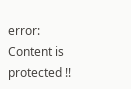error: Content is protected !!